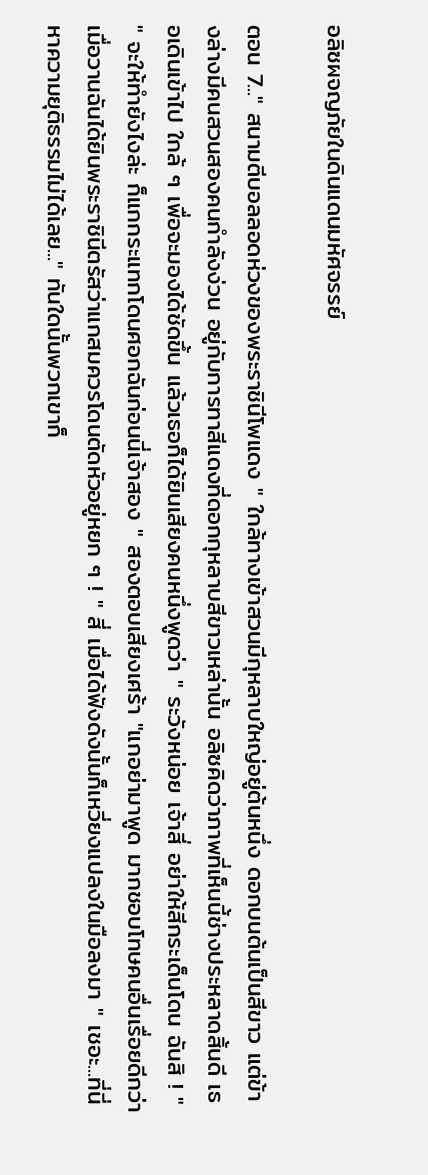อลิซผจญภัยในดินแดนมหัศจรรย์

ตอน 7..." สนามตีบอลลอดห่วงของพระราชินีโพแดง " ใกล้ทางเข้าสวนมีกุหลาบใหญ่อยู่ต้นหนึ่ง ดอกบนต้นเป็นสีขาว แต่ข้างล่างมีคนสวนสองคนกำลังง่วน อยู่กับการทาสีแดงที่ดอกกุหลาบสีขาวเหล่านั้น อลิซคิดว่าภาพที่เห็นนี้ช่างประหลาดสิ้นดี เธอเดินเข้าไป ใกล้ ๆ เพื่อจะมองได้ชัดขึ้น แล้วเธอก็ได้ยินเสียงคนหนึ่งพูดว่า " ระวังหน่อย เจ้าสี่ อย่าให้สีกระเด็นโดน ฉันสิ ! " " จะให้ทำยังไงล่ะ ก็แกกระแทกโดนศอกฉันก่อนนี่เจ้าสอง " สองตอบเสียงเศร้า "แกอย่ามาพูด มากชอบโทษคนอื่นเรื่อยดีกว่า เมื่อวานฉันได้ยินพระราชินีตรัสว่าแกสมควรโดนตัดหัวอยู่หยก ๆ ! " สี่ เมื่อได้ฟังดังนั้นก็เหวี่ยงแปลงในมือลงมา " เชอะ...ที่นี่หาความยุติธรรมไม่ได้เลย..." ทันใดนั้นพวกเขาก็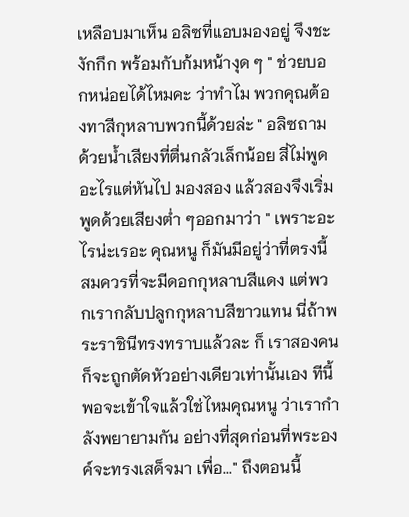เหลือบมาเห็น อลิซที่แอบมองอยู่ จึงชะงักกึก พร้อมกับก้มหน้างุด ๆ " ช่วยบอกหน่อยได้ไหมคะ ว่าทำไม พวกคุณต้องทาสีกุหลาบพวกนี้ด้วยล่ะ " อลิซถามด้วยน้ำเสียงที่ตื่นกลัวเล็กน้อย สี่ไม่พูดอะไรแต่หันไป มองสอง แล้วสองจึงเริ่มพูดด้วยเสียงต่ำ ๆออกมาว่า " เพราะอะไรน่ะเรอะ คุณหนู ก็มันมีอยู่ว่าที่ตรงนี้ สมควรที่จะมีดอกกุหลาบสีแดง แต่พวกเรากลับปลูกกุหลาบสีขาวแทน นี่ถ้าพระราชินีทรงทราบแล้วละ ก็ เราสองคนก็จะถูกตัดหัวอย่างเดียวเท่านั้นเอง ทีนี้พอจะเข้าใจแล้วใช่ไหมคุณหนู ว่าเรากำลังพยายามกัน อย่างที่สุดก่อนที่พระองค์จะทรงเสด็จมา เพื่อ..." ถึงตอนนี้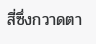สี่ซึ่งกวาดตา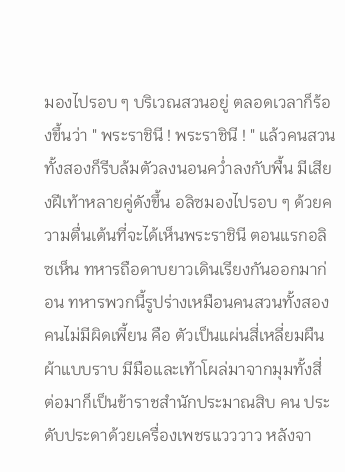มองไปรอบ ๆ บริเวณสวนอยู่ ตลอดเวลาก็ร้องขึ้นว่า " พระราชินี ! พระราชินี ! " แล้วคนสวนทั้งสองก็รีบล้มตัวลงนอนคว่ำลงกับพื้น มีเสียงฝีเท้าหลายคู่ดังขึ้น อลิซมองไปรอบ ๆ ด้วยความตื่นเต้นที่จะได้เห็นพระราชินี ตอนแรกอลิซเห็น ทหารถือดาบยาวเดินเรียงกันออกมาก่อน ทหารพวกนี้รูปร่างเหมือนคนสวนทั้งสองคนไม่มีผิดเพี้ยน คือ ตัวเป็นแผ่นสี่เหลี่ยมผืนผ้าแบบราบ มีมือและเท้าโผล่มาจากมุมทั้งสี่ ต่อมาก็เป็นข้าราชสำนักประมาณสิบ คน ประดับประดาด้วยเครื่องเพชรแวววาว หลังจา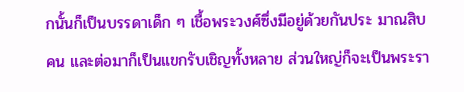กนั้นก็เป็นบรรดาเด็ก ๆ เชื้อพระวงศ์ซึ่งมีอยู่ด้วยกันประ มาณสิบคน และต่อมาก็เป็นแขกรับเชิญทั้งหลาย ส่วนใหญ่ก็จะเป็นพระรา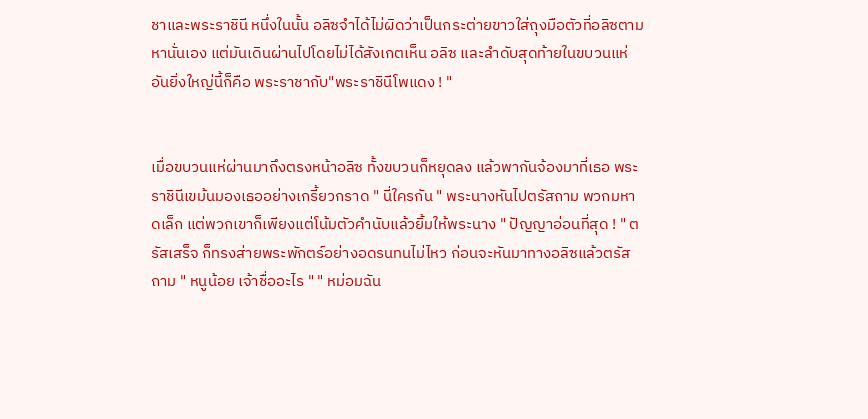ชาและพระราชินี หนึ่งในนั้น อลิซจำได้ไม่ผิดว่าเป็นกระต่ายขาวใส่ถุงมือตัวที่อลิซตามหานั่นเอง แต่มันเดินผ่านไปโดยไม่ได้สังเกตเห็น อลิซ และลำดับสุดท้ายในขบวนแห่อันยิ่งใหญ่นี้ก็คือ พระราชากับ"พระราชินีโพแดง ! "


เมื่อขบวนแห่ผ่านมาถึงตรงหน้าอลิซ ทั้งขบวนก็หยุดลง แล้วพากันจ้องมาที่เธอ พระราชินีเขม้นมองเธออย่างเกรี้ยวกราด " นี่ใครกัน " พระนางหันไปตรัสถาม พวกมหาดเล็ก แต่พวกเขาก็เพียงแต่โน้มตัวคำนับแล้วยิ้มให้พระนาง " ปัญญาอ่อนที่สุด ! " ตรัสเสร็จ ก็ทรงส่ายพระพักตร์อย่างอดรนทนไม่ไหว ก่อนจะหันมาทางอลิซแล้วตรัสถาม " หนูน้อย เจ้าชื่ออะไร " " หม่อมฉัน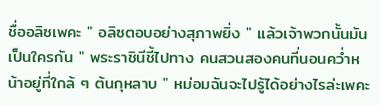ชื่ออลิซเพคะ " อลิซตอบอย่างสุภาพยิ่ง " แล้วเจ้าพวกนั้นมันเป็นใครกัน " พระราชินีชี้ไปทาง คนสวนสองคนที่นอนคว่ำหน้าอยู่ที่ใกล้ ๆ ต้นกุหลาบ " หม่อมฉันจะไปรู้ได้อย่างไรล่ะเพคะ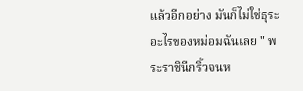แล้วอีกอย่าง มันก็ไม่ใช่ธุระอะไรของหม่อมฉันเลย " พระราชินีกริ้วจนห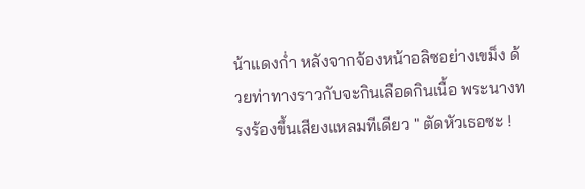น้าแดงก่ำ หลังจากจ้องหน้าอลิซอย่างเขม็ง ด้วยท่าทางราวกับจะกินเลือดกินเนื้อ พระนางทรงร้องขึ้นเสียงแหลมทีเดียว " ตัดหัวเธอซะ !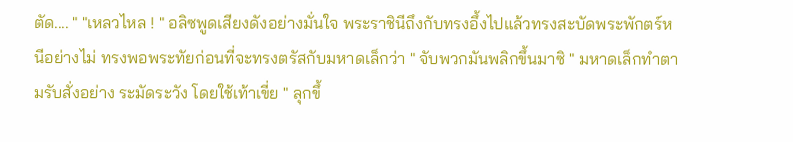ตัด.... " "เหลวไหล ! " อลิซพูดเสียงดังอย่างมั่นใจ พระราชินีถึงกับทรงอึ้งไปแล้วทรงสะบัดพระพักตร์หนีอย่างไม่ ทรงพอพระทัยก่อนที่จะทรงตรัสกับมหาดเล็กว่า " จับพวกมันพลิกขึ้นมาซิ " มหาดเล็กทำตามรับสั่งอย่าง ระมัดระวัง โดยใช้เท้าเขี่ย " ลุกขึ้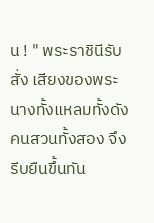น ! " พระราชินีรับสั่ง เสียงของพระนางทั้งแหลมทั้งดัง คนสวนทั้งสอง จึงรีบยืนขึ้นทัน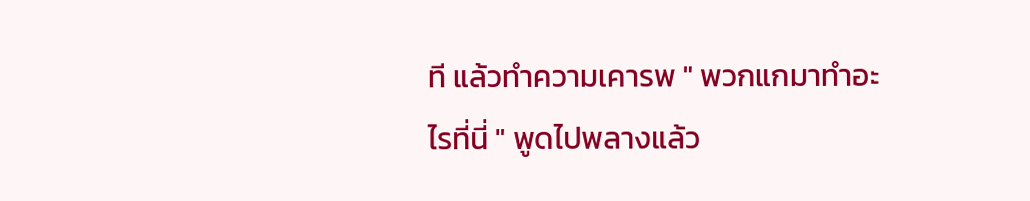ที แล้วทำความเคารพ " พวกแกมาทำอะไรที่นี่ " พูดไปพลางแล้ว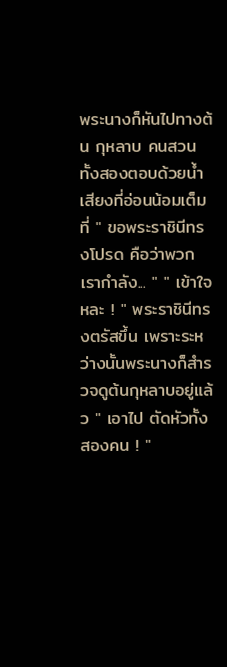พระนางก็หันไปทางต้น กุหลาบ คนสวนทั้งสองตอบด้วยน้ำเสียงที่อ่อนน้อมเต็มที่ " ขอพระราชินีทรงโปรด คือว่าพวกเรากำลัง... " " เข้าใจหละ ! " พระราชินีทรงตรัสขึ้น เพราะระหว่างนั้นพระนางก็สำรวจดูต้นกุหลาบอยู่แล้ว " เอาไป ตัดหัวทั้งสองคน ! "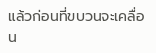แล้วก่อนที่ขบวนจะเคลื่อน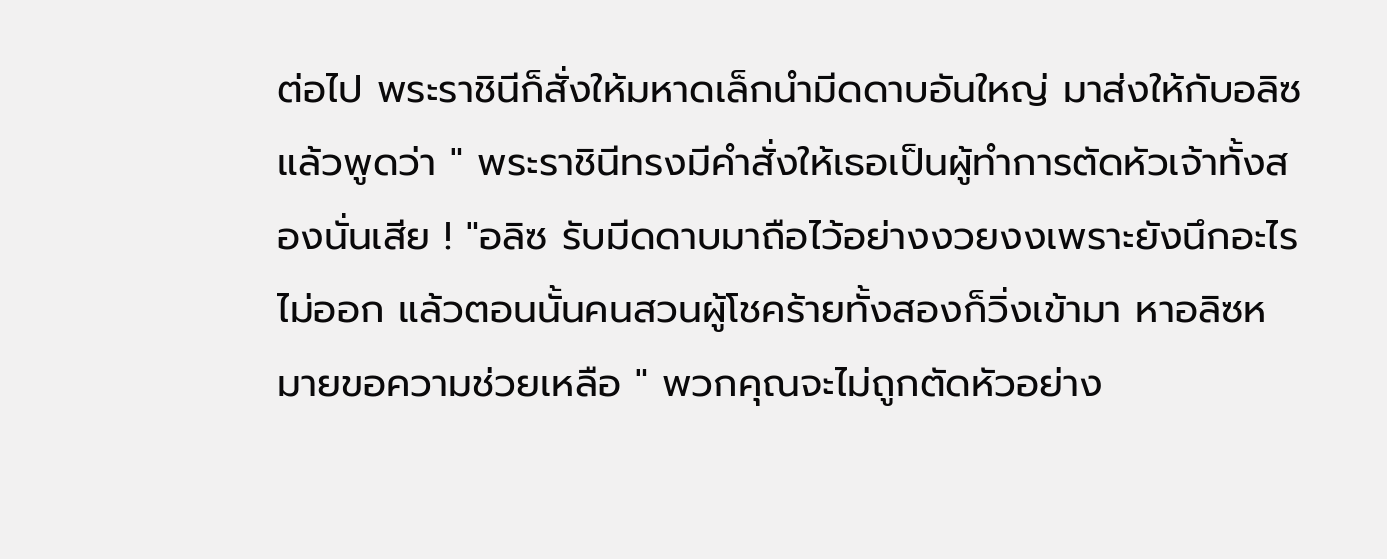ต่อไป พระราชินีก็สั่งให้มหาดเล็กนำมีดดาบอันใหญ่ มาส่งให้กับอลิซ แล้วพูดว่า " พระราชินีทรงมีคำสั่งให้เธอเป็นผู้ทำการตัดหัวเจ้าทั้งสองนั่นเสีย ! "อลิซ รับมีดดาบมาถือไว้อย่างงวยงงเพราะยังนึกอะไรไม่ออก แล้วตอนนั้นคนสวนผู้โชคร้ายทั้งสองก็วิ่งเข้ามา หาอลิซหมายขอความช่วยเหลือ " พวกคุณจะไม่ถูกตัดหัวอย่าง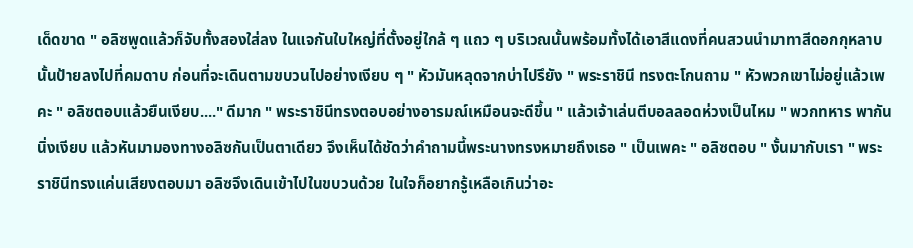เด็ดขาด " อลิซพูดแล้วก็จับทั้งสองใส่ลง ในแจกันใบใหญ่ที่ตั้งอยู่ใกล้ ๆ แถว ๆ บริเวณนั้นพร้อมทั้งได้เอาสีแดงที่คนสวนนำมาทาสีดอกกุหลาบ นั้นป้ายลงไปที่คมดาบ ก่อนที่จะเดินตามขบวนไปอย่างเงียบ ๆ " หัวมันหลุดจากบ่าไปรึยัง " พระราชินี ทรงตะโกนถาม " หัวพวกเขาไม่อยู่แล้วเพคะ " อลิซตอบแล้วยืนเงียบ...." ดีมาก " พระราชินีทรงตอบอย่างอารมณ์เหมือนจะดีขึ้น " แล้วเจ้าเล่นตีบอลลอดห่วงเป็นไหม " พวกทหาร พากันนิ่งเงียบ แล้วหันมามองทางอลิซกันเป็นตาเดียว จึงเห็นได้ชัดว่าคำถามนี้พระนางทรงหมายถึงเธอ " เป็นเพคะ " อลิซตอบ " งั้นมากับเรา " พระราชินีทรงแค่นเสียงตอบมา อลิซจึงเดินเข้าไปในขบวนด้วย ในใจก็อยากรู้เหลือเกินว่าอะ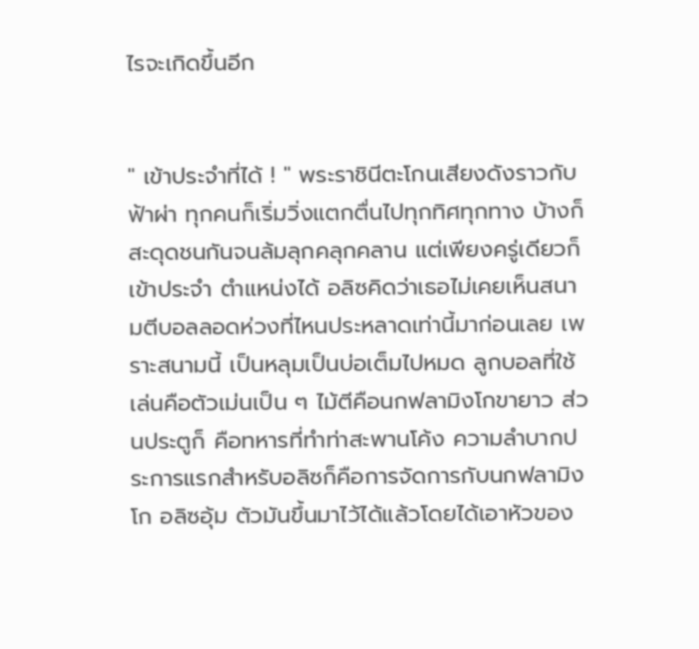ไรจะเกิดขึ้นอีก


" เข้าประจำที่ได้ ! " พระราชินีตะโกนเสียงดังราวกับฟ้าผ่า ทุกคนก็เริ่มวิ่งแตกตื่นไปทุกทิศทุกทาง บ้างก็สะดุดชนกันจนล้มลุกคลุกคลาน แต่เพียงครู่เดียวก็เข้าประจำ ตำแหน่งได้ อลิซคิดว่าเธอไม่เคยเห็นสนามตีบอลลอดห่วงที่ไหนประหลาดเท่านี้มาก่อนเลย เพราะสนามนี้ เป็นหลุมเป็นบ่อเต็มไปหมด ลูกบอลที่ใช้เล่นคือตัวเม่นเป็น ๆ ไม้ตีคือนกฟลามิงโกขายาว ส่วนประตูก็ คือทหารที่ทำท่าสะพานโค้ง ความลำบากประการแรกสำหรับอลิซก็คือการจัดการกับนกฟลามิงโก อลิซอุ้ม ตัวมันขึ้นมาไว้ได้แล้วโดยได้เอาหัวของ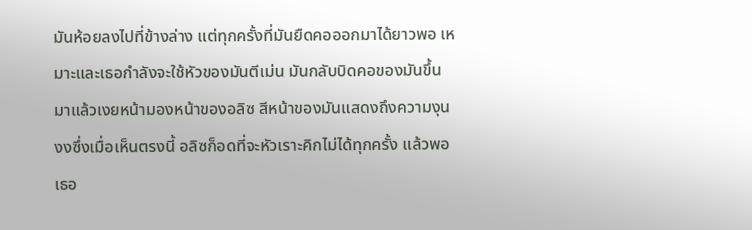มันห้อยลงไปที่ข้างล่าง แต่ทุกครั้งที่มันยืดคอออกมาได้ยาวพอ เหมาะและเธอกำลังจะใช้หัวของมันตีเม่น มันกลับบิดคอของมันขึ้นมาแล้วเงยหน้ามองหน้าของอลิซ สีหน้าของมันแสดงถึงความงุนงงซึ่งเมื่อเห็นตรงนี้ อลิซก็อดที่จะหัวเราะคิกไม่ได้ทุกครั้ง แล้วพอเธอ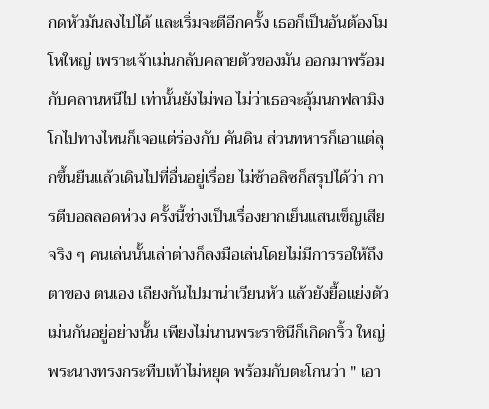กดหัวมันลงไปได้ และเริ่มจะตีอีกครั้ง เธอก็เป็นอันต้องโมโหใหญ่ เพราะเจ้าเม่นกลับคลายตัวของมัน ออกมาพร้อมกับคลานหนีไป เท่านั้นยังไม่พอ ไม่ว่าเธอจะอุ้มนกฟลามิงโกไปทางไหนก็เจอแต่ร่องกับ คันดิน ส่วนทหารก็เอาแต่ลุกขึ้นยืนแล้วเดินไปที่อื่นอยู่เรื่อย ไม่ช้าอลิซก็สรุปได้ว่า การตีบอลลอดห่วง ครั้งนี้ช่างเป็นเรื่องยากเย็นแสนเข็ญเสียจริง ๆ คนเล่นนั้นเล่าต่างก็ลงมือเล่นโดยไม่มีการรอให้ถึงตาของ ตนเอง เถียงกันไปมาน่าเวียนหัว แล้วยังยื้อแย่งตัวเม่นกันอยู่อย่างนั้น เพียงไม่นานพระราชินีก็เกิดกริ้ว ใหญ่ พระนางทรงกระทืบเท้าไม่หยุด พร้อมกับตะโกนว่า " เอา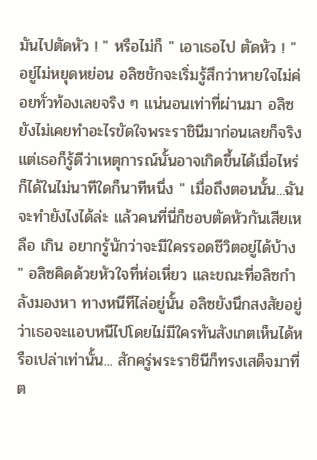มันไปตัดหัว ! " หรือไม่ก็ " เอาเธอไป ตัดหัว ! " อยู่ไม่หยุดหย่อน อลิซชักจะเริ่มรู้สึกว่าหายใจไม่ค่อยทั่วท้องเลยจริง ๆ แน่นอนเท่าที่ผ่านมา อลิซยังไม่เคยทำอะไรขัดใจพระราชินีมาก่อนเลยก็จริง แต่เธอก็รู้ดีว่าเหตุการณ์นั้นอาจเกิดขึ้นได้เมื่อไหร่ ก็ได้ในไม่นาทีใดก็นาทีหนึ่ง " เมื่อถึงตอนนั้น...ฉันจะทำยังไงได้ล่ะ แล้วคนที่นี่ก็ชอบตัดหัวกันเสียเหลือ เกิน อยากรู้นักว่าจะมีใครรอดชีวิตอยู่ได้บ้าง " อลิซคิดด้วยหัวใจที่ห่อเหี่ยว และขณะที่อลิซกำลังมองหา ทางหนีทีไล่อยู่นั้น อลิซยังนึกสงสัยอยู่ว่าเธอจะแอบหนีไปโดยไม่มีใครทันสังเกตเห็นได้หรือเปล่าเท่านั้น... สักครู่พระราชินีก็ทรงเสด็จมาที่ต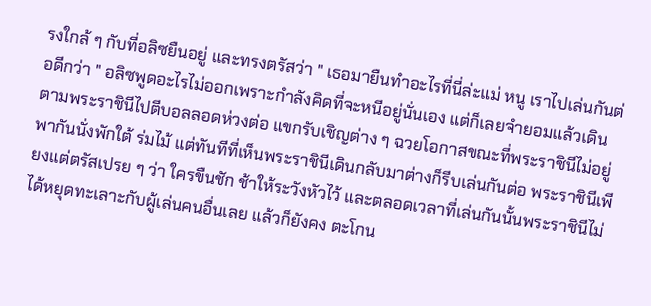รงใกล้ ๆ กับที่อลิซยืนอยู่ และทรงตรัสว่า " เธอมายืนทำอะไรที่นี่ล่ะแม่ หนู เราไปเล่นกันต่อดีกว่า " อลิซพูดอะไรไม่ออกเพราะกำลังคิดที่จะหนีอยู่นั่นเอง แต่ก็เลยจำยอมแล้วเดิน ตามพระราชินีไปตีบอลลอดห่วงต่อ แขกรับเชิญต่าง ๆ ฉวยโอกาสขณะที่พระราชินีไม่อยู่พากันนั่งพักใต้ ร่มไม้ แต่ทันทีที่เห็นพระราชินีเดินกลับมาต่างก็รีบเล่นกันต่อ พระราชินีเพียงแต่ตรัสเปรย ๆ ว่า ใครขืนชัก ช้าให้ระวังหัวไว้ และตลอดเวลาที่เล่นกันนั้นพระราชินีไม่ได้หยุดทะเลาะกับผู้เล่นคนอื่นเลย แล้วก็ยังคง ตะโกน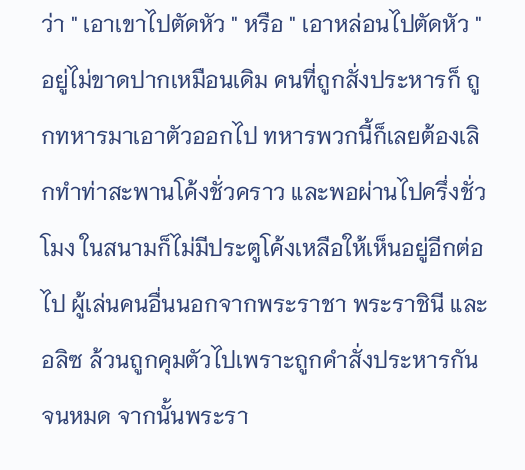ว่า " เอาเขาไปตัดหัว " หรือ " เอาหล่อนไปตัดหัว " อยู่ไม่ขาดปากเหมือนเดิม คนที่ถูกสั่งประหารก็ ถูกทหารมาเอาตัวออกไป ทหารพวกนี้ก็เลยต้องเลิกทำท่าสะพานโค้งชั่วคราว และพอผ่านไปครึ่งชั่วโมง ในสนามก็ไม่มีประตูโค้งเหลือให้เห็นอยู่อีกต่อไป ผู้เล่นคนอื่นนอกจากพระราชา พระราชินี และอลิซ ล้วนถูกคุมตัวไปเพราะถูกคำสั่งประหารกันจนหมด จากนั้นพระรา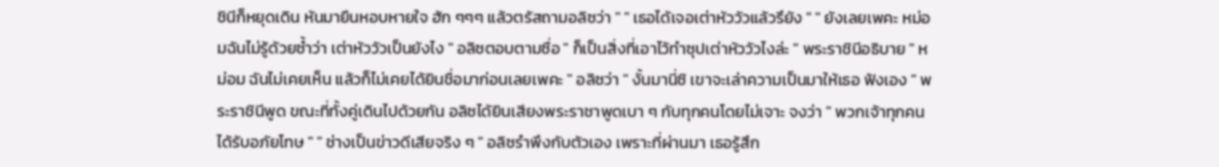ชินีก็หยุดเดิน หันมายืนหอบหายใจ ฮัก ๆๆๆ แล้วตรัสถามอลิซว่า " " เธอได้เจอเต่าหัววัวแล้วรึยัง " " ยังเลยเพคะ หม่อมฉันไม่รู้ด้วยซ้ำว่า เต่าหัววัวเป็นยังไง " อลิซตอบตามซื่อ " ก็เป็นสิ่งที่เอาไว้ทำซุปเต่าหัววัวไงล่ะ " พระราชินีอธิบาย " หม่อม ฉันไม่เคยเห็น แล้วก็ไม่เคยได้ยินชื่อมาก่อนเลยเพคะ " อลิซว่า " งั้นมานี่ซิ เขาจะเล่าความเป็นมาให้เธอ ฟังเอง " พระราชินีพูด ขณะที่ทั้งคู่เดินไปด้วยกัน อลิซได้ยินเสียงพระราชาพูดเบา ๆ กับทุกคนโดยไม่เจาะ จงว่า " พวกเจ้าทุกคนได้รับอภัยโทษ " " ช่างเป็นข่าวดีเสียจริง ๆ " อลิซรำพึงกับตัวเอง เพราะที่ผ่านมา เธอรู้สึก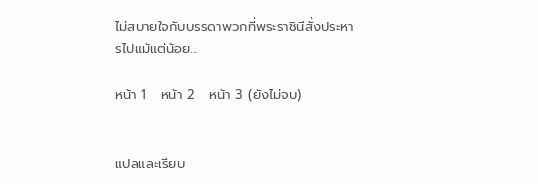ไม่สบายใจกับบรรดาพวกที่พระราชินีสั่งประหารไปแม้แต่น้อย...

หน้า 1   หน้า 2   หน้า 3 (ยังไม่จบ)


แปลและเรียบ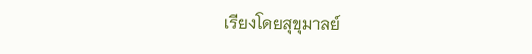เรียงโดยสุขุมาลย์